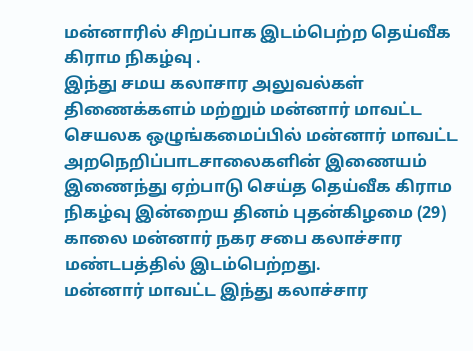மன்னாரில் சிறப்பாக இடம்பெற்ற தெய்வீக கிராம நிகழ்வு .
இந்து சமய கலாசார அலுவல்கள் திணைக்களம் மற்றும் மன்னார் மாவட்ட செயலக ஒழுங்கமைப்பில் மன்னார் மாவட்ட அறநெறிப்பாடசாலைகளின் இணையம் இணைந்து ஏற்பாடு செய்த தெய்வீக கிராம நிகழ்வு இன்றைய தினம் புதன்கிழமை (29) காலை மன்னார் நகர சபை கலாச்சார மண்டபத்தில் இடம்பெற்றது.
மன்னார் மாவட்ட இந்து கலாச்சார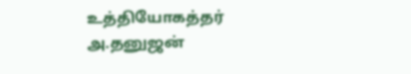உத்தியோகத்தர் அ.தனுஜன்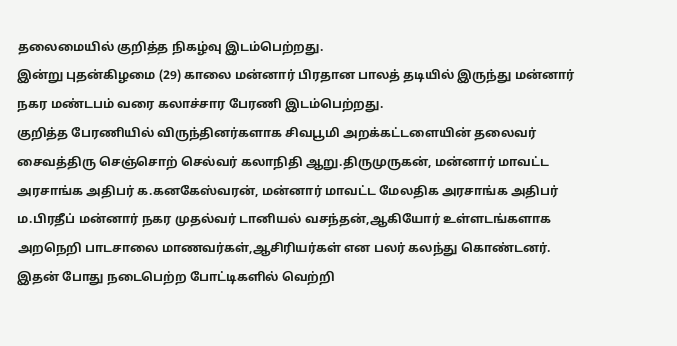தலைமையில் குறித்த நிகழ்வு இடம்பெற்றது.
இன்று புதன்கிழமை (29) காலை மன்னார் பிரதான பாலத் தடியில் இருந்து மன்னார் நகர மண்டபம் வரை கலாச்சார பேரணி இடம்பெற்றது.
குறித்த பேரணியில் விருந்தினர்களாக சிவபூமி அறக்கட்டளையின் தலைவர் சைவத்திரு செஞ்சொற் செல்வர் கலாநிதி ஆறு.திருமுருகன், மன்னார் மாவட்ட அரசாங்க அதிபர் க.கனகேஸ்வரன், மன்னார் மாவட்ட மேலதிக அரசாங்க அதிபர் ம.பிரதீப் மன்னார் நகர முதல்வர் டானியல் வசந்தன்,ஆகியோர் உள்ளடங்களாக அறநெறி பாடசாலை மாணவர்கள்,ஆசிரியர்கள் என பலர் கலந்து கொண்டனர்.
இதன் போது நடைபெற்ற போட்டிகளில் வெற்றி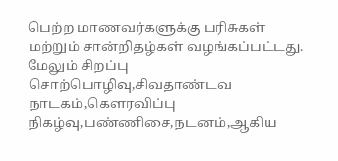பெற்ற மாணவர்களுக்கு பரிசுகள் மற்றும் சான்றிதழ்கள் வழங்கப்பட்டது.
மேலும் சிறப்பு சொற்பொழிவு,சிவதாண்டவ நாடகம்,கௌரவிப்பு நிகழ்வு,பண்ணிசை,நடனம்,ஆகிய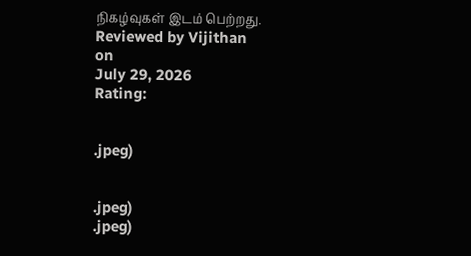நிகழ்வுகள் இடம் பெற்றது.
Reviewed by Vijithan
on
July 29, 2026
Rating:


.jpeg)


.jpeg)
.jpeg)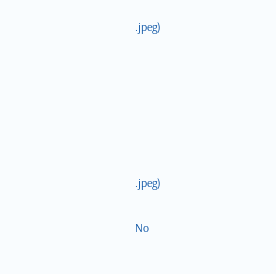.jpeg)






.jpeg)

No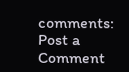comments:
Post a Comment